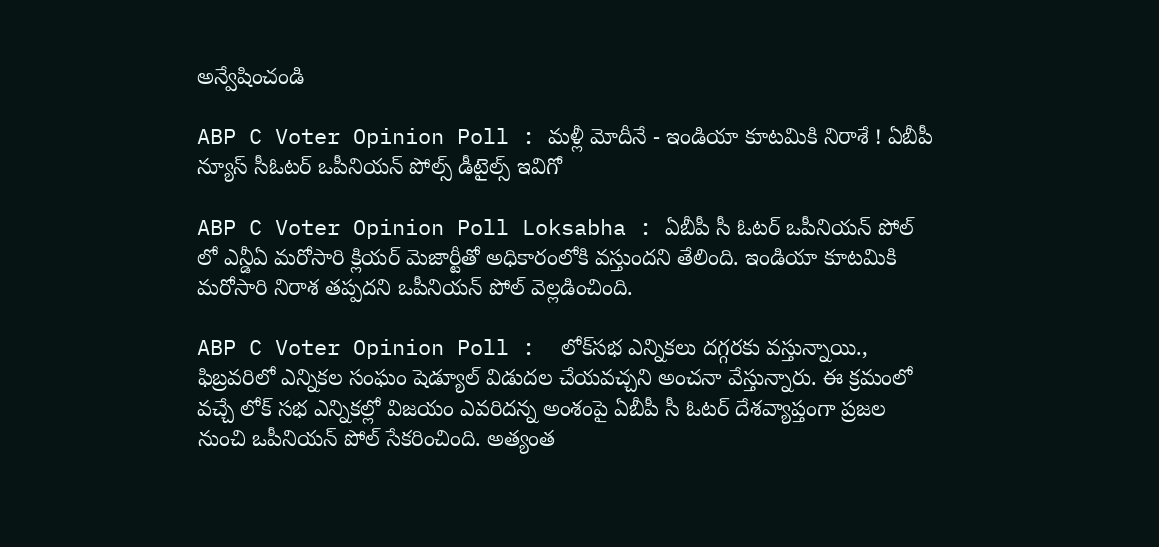అన్వేషించండి

ABP C Voter Opinion Poll : మళ్లీ మోదీనే - ఇండియా కూటమికి నిరాశే ! ఏబీపీ న్యూస్ సీఓటర్ ఒపీనియన్ పోల్స్‌ డీటైల్స్ ఇవిగో

ABP C Voter Opinion Poll Loksabha : ఏబీపీ సీ ఓటర్ ఒపీనియన్ పోల్ లో ఎన్డీఏ మరోసారి క్లియర్ మెజార్టీతో అధికారంలోకి వస్తుందని తేలింది. ఇండియా కూటమికి మరోసారి నిరాశ తప్పదని ఒపీనియన్ పోల్ వెల్లడించింది.

ABP C Voter Opinion Poll :  లోక్‌సభ ఎన్నికలు దగ్గరకు వస్తున్నాయి., ఫిబ్రవరిలో ఎన్నికల సంఘం షెడ్యూల్ విడుదల చేయవచ్చని అంచనా వేస్తున్నారు. ఈ క్రమంలో వచ్చే లోక్ సభ ఎన్నికల్లో విజయం ఎవరిదన్న అంశంపై ఏబీపీ సీ ఓటర్ దేశవ్యాప్తంగా ప్రజల నుంచి ఒపీనియన్ పోల్ సేకరించింది. అత్యంత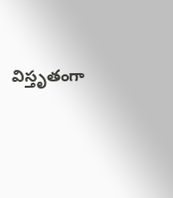విస్తృతంగా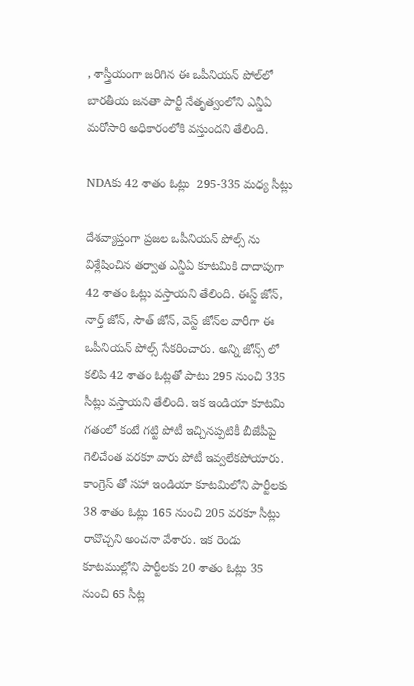, శాస్త్రీయంగా జరిగిన ఈ ఒపీనియన్ పోల్‌లో బారతీయ జనతా పార్టీ నేతృత్వంలోని ఎన్డీఏ మరోసారి అధికారంలోకి వస్తుందని తేలింది.

NDAకు 42 శాతం ఓట్లు  295-335 మధ్య సీట్లు

దేశవ్యాప్తంగా ప్రజల ఒపీనియన్ పోల్స్ ను విశ్లేషించిన తర్వాత ఎన్డీఏ కూటమికి దాదాపుగా 42 శాతం ఓట్లు వస్తాయని తేలింది. ఈస్జ్ జోన్, నార్త్ జోన్, సౌత్ జోన్, వెస్ట్ జోన్‌ల వారీగా ఈ ఒపీనియన్ పోల్స్ సేకరించారు. అన్ని జోన్స్ లో కలిపి 42 శాతం ఓట్లతో పాటు 295 నుంచి 335 సీట్లు వస్తాయని తేలింది. ఇక ఇండియా కూటమి గతంలో కంటే గట్టి పోటీ ఇచ్చినప్పటికీ బీజేపీపై గెలిచేంత వరకూ వారు పోటీ ఇవ్వలేకపోయారు. కాంగ్రెస్ తో సహా ఇండియా కూటమిలోని పార్టీలకు 38 శాతం ఓట్లు 165 నుంచి 205 వరకూ సీట్లు రావొచ్చని అంచనా వేశారు. ఇక రెండు కూటముల్లోని పార్టీలకు 20 శాతం ఓట్లు 35 నుంచి 65 సీట్ల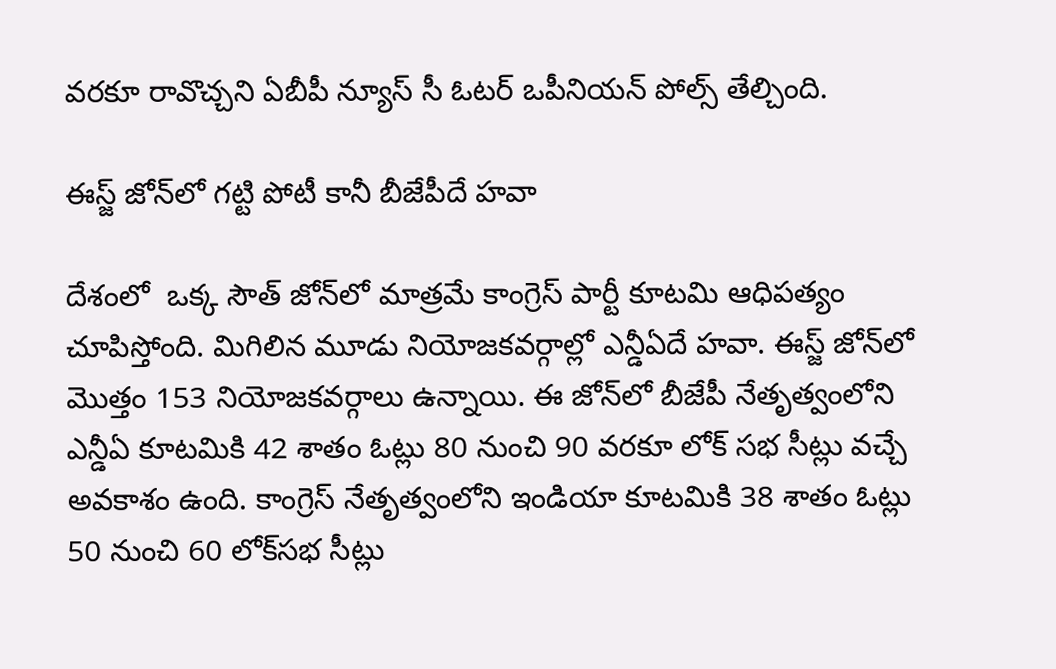వరకూ రావొచ్చని ఏబీపీ న్యూస్ సీ ఓటర్ ఒపీనియన్ పోల్స్ తేల్చింది.

ఈస్జ్ జోన్‌లో గట్టి పోటీ కానీ బీజేపీదే హవా

దేశంలో  ఒక్క సౌత్ జోన్‌లో మాత్రమే కాంగ్రెస్ పార్టీ కూటమి ఆధిపత్యం చూపిస్తోంది. మిగిలిన మూడు నియోజకవర్గాల్లో ఎన్డీఏదే హవా. ఈస్జ్ జోన్‌లో మొత్తం 153 నియోజకవర్గాలు ఉన్నాయి. ఈ జోన్‌లో బీజేపీ నేతృత్వంలోని ఎన్డీఏ కూటమికి 42 శాతం ఓట్లు 80 నుంచి 90 వరకూ లోక్ సభ సీట్లు వచ్చే అవకాశం ఉంది. కాంగ్రెస్ నేతృత్వంలోని ఇండియా కూటమికి 38 శాతం ఓట్లు  50 నుంచి 60 లోక్‌సభ సీట్లు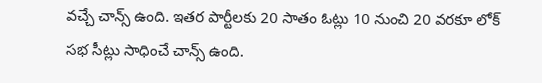వచ్చే చాన్స్ ఉంది. ఇతర పార్టీలకు 20 సాతం ఓట్లు 10 నుంచి 20 వరకూ లోక్ సభ సీట్లు సాధించే చాన్స్ ఉంది.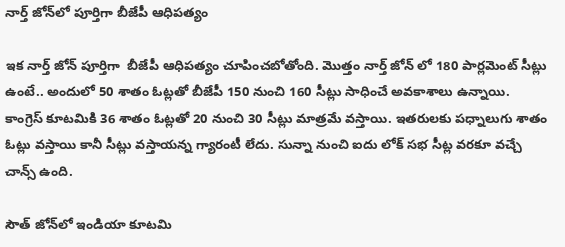నార్త్ జోన్‌లో పూర్తిగా బీజేపీ ఆధిపత్యం

ఇక నార్త్ జోన్ పూర్తిగా  బీజేపీ ఆధిపత్యం చూపించబోతోంది. మొత్తం నార్త్ జోన్ లో 180 పార్లమెంట్ సీట్లు ఉంటే.. అందులో 50 శాతం ఓట్లతో బీజేపీ 150 నుంచి 160 సీట్లు సాధించే అవకాశాలు ఉన్నాయి. కాంగ్రెస్ కూటమికి 36 శాతం ఓట్లతో 20 నుంచి 30 సీట్లు మాత్రమే వస్తాయి. ఇతరులకు పధ్నాలుగు శాతం ఓట్లు వస్తాయి కానీ సీట్లు వస్తాయన్న గ్యారంటీ లేదు. సున్నా నుంచి ఐదు లోక్ సభ సీట్ల వరకూ వచ్చే చాన్స్ ఉంది.

సౌత్ జోన్‌లో ఇండియా కూటమి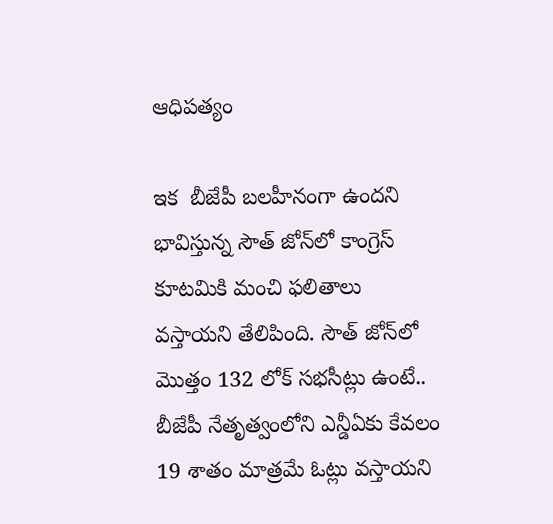ఆధిపత్యం

ఇక  బీజేపీ బలహీనంగా ఉందని భావిస్తున్న సౌత్ జోన్‌లో కాంగ్రెస్ కూటమికి మంచి ఫలితాలు వస్తాయని తేలిపింది. సౌత్ జోన్‌లో మొత్తం 132 లోక్ సభసీట్లు ఉంటే.. బీజేపీ నేతృత్వంలోని ఎన్డీఏకు కేవలం 19 శాతం మాత్రమే ఓట్లు వస్తాయని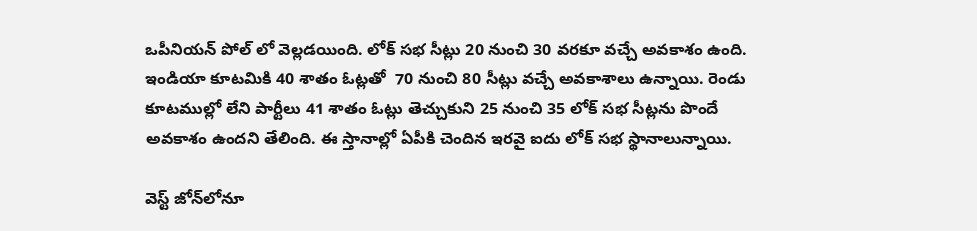ఒపీనియన్ పోల్ లో వెల్లడయింది. లోక్ సభ సీట్లు 20 నుంచి 30 వరకూ వచ్చే అవకాశం ఉంది. ఇండియా కూటమికి 40 శాతం ఓట్లతో  70 నుంచి 80 సీట్లు వచ్చే అవకాశాలు ఉన్నాయి. రెండు కూటముల్లో లేని పార్టీలు 41 శాతం ఓట్లు తెచ్చుకుని 25 నుంచి 35 లోక్ సభ సీట్లను పొందే అవకాశం ఉందని తేలింది. ఈ స్తానాల్లో ఏపీకి చెందిన ఇరవై ఐదు లోక్ సభ స్థానాలున్నాయి.

వెస్ట్ జోన్‌లోనూ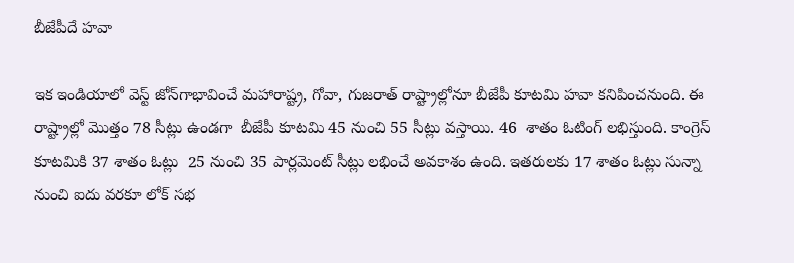బీజేపీదే హవా

ఇక ఇండియాలో వెస్ట్ జోన్‌గాభావించే మహారాష్ట్ర, గోవా, గుజరాత్ రాష్ట్రాల్లోనూ బీజేపీ కూటమి హవా కనిపించనుంది. ఈ రాష్ట్రాల్లో మొత్తం 78 సీట్లు ఉండగా  బీజేపీ కూటమి 45 నుంచి 55 సీట్లు వస్తాయి. 46  శాతం ఓటింగ్ లభిస్తుంది. కాంగ్రెస్ కూటమికి 37 శాతం ఓట్లు  25 నుంచి 35 పార్లమెంట్ సీట్లు లభించే అవకాశం ఉంది. ఇతరులకు 17 శాతం ఓట్లు సున్నా నుంచి ఐదు వరకూ లోక్ సభ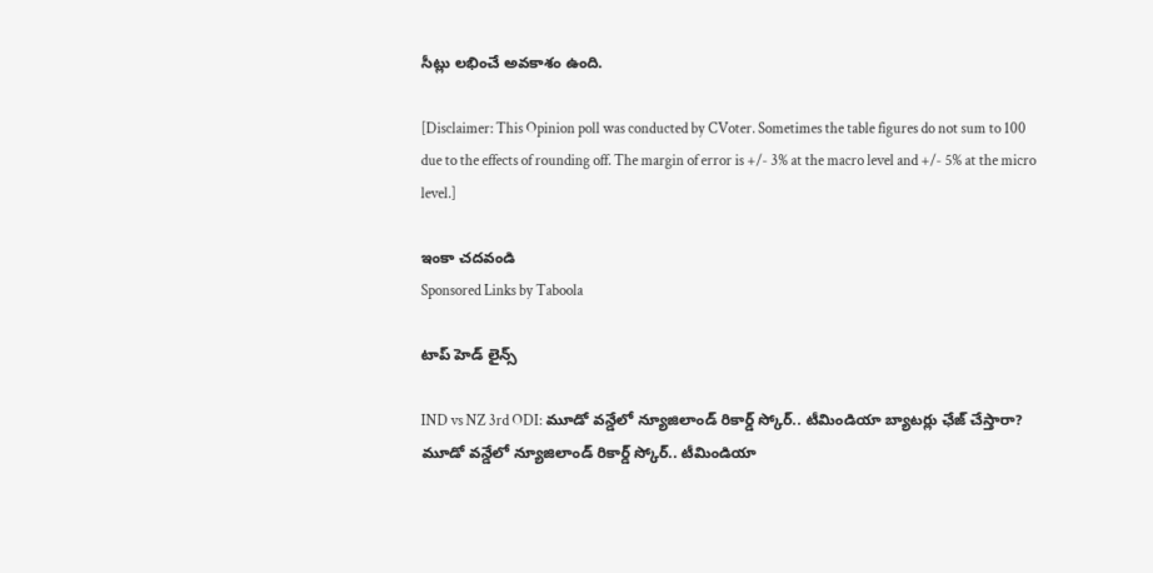సీట్లు లభించే అవకాశం ఉంది.

[Disclaimer: This Opinion poll was conducted by CVoter. Sometimes the table figures do not sum to 100 due to the effects of rounding off. The margin of error is +/- 3% at the macro level and +/- 5% at the micro level.]

ఇంకా చదవండి
Sponsored Links by Taboola

టాప్ హెడ్ లైన్స్

IND vs NZ 3rd ODI: మూడో వన్డేలో న్యూజిలాండ్ రికార్డ్ స్కోర్.. టీమిండియా బ్యాటర్లు ఛేజ్ చేస్తారా?
మూడో వన్డేలో న్యూజిలాండ్ రికార్డ్ స్కోర్.. టీమిండియా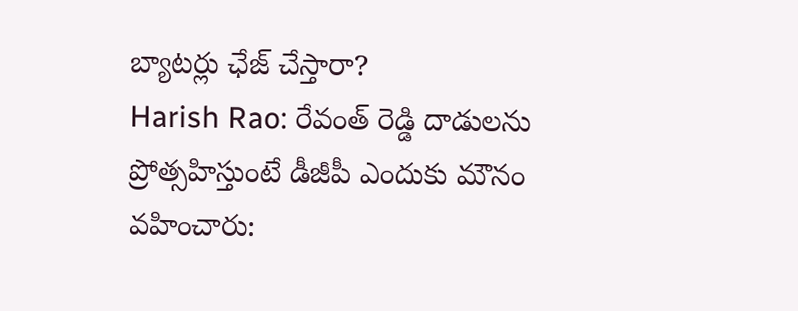బ్యాటర్లు ఛేజ్ చేస్తారా?
Harish Rao: రేవంత్ రెడ్డి దాడులను ప్రోత్సహిస్తుంటే డీజీపీ ఎందుకు మౌనం వహించారు: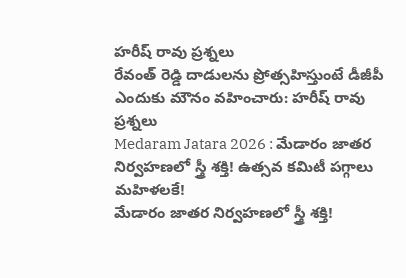హరీష్ రావు ప్రశ్నలు
రేవంత్ రెడ్డి దాడులను ప్రోత్సహిస్తుంటే డీజీపీ ఎందుకు మౌనం వహించారు: హరీష్ రావు ప్రశ్నలు
Medaram Jatara 2026 : మేడారం జాతర నిర్వహణలో స్త్రీ శక్తి! ఉత్సవ కమిటీ పగ్గాలు మహిళలకే!
మేడారం జాతర నిర్వహణలో స్త్రీ శక్తి!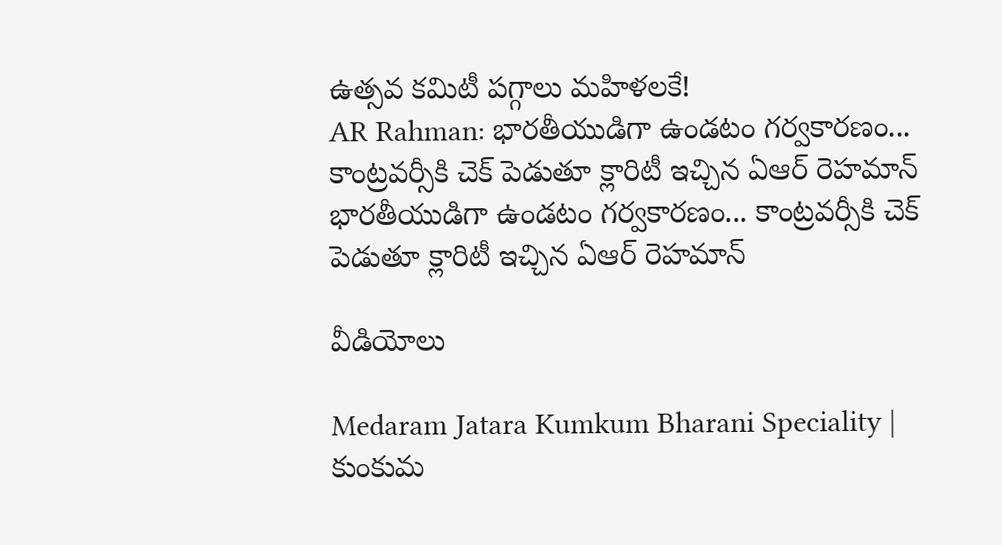ఉత్సవ కమిటీ పగ్గాలు మహిళలకే!
AR Rahman: భారతీయుడిగా ఉండటం గర్వకారణం... కాంట్రవర్సీకి చెక్ పెడుతూ క్లారిటీ ఇచ్చిన ఏఆర్ రెహమాన్
భారతీయుడిగా ఉండటం గర్వకారణం... కాంట్రవర్సీకి చెక్ పెడుతూ క్లారిటీ ఇచ్చిన ఏఆర్ రెహమాన్

వీడియోలు

Medaram Jatara Kumkum Bharani Speciality | కుంకుమ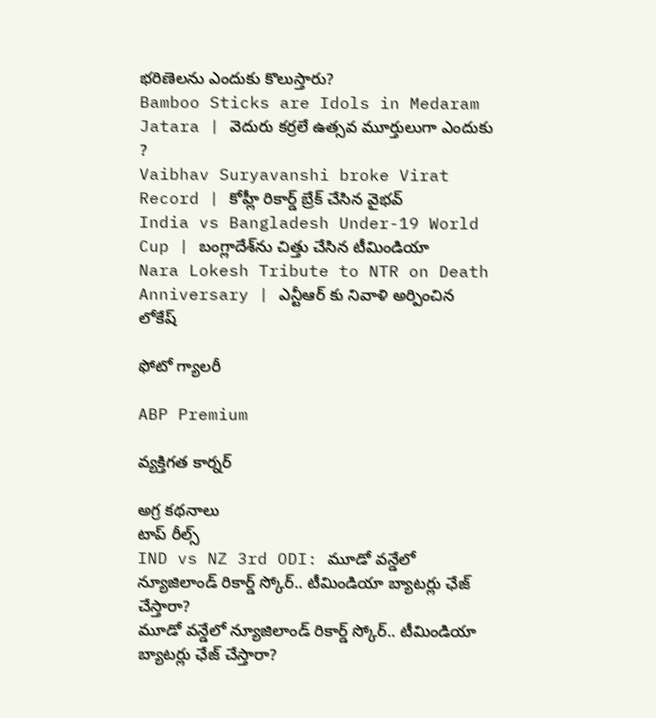భరిణెలను ఎందుకు కొలుస్తారు?
Bamboo Sticks are Idols in Medaram Jatara | వెదురు కర్రలే ఉత్సవ మూర్తులుగా ఎందుకు ?
Vaibhav Suryavanshi broke Virat Record | కోహ్లీ రికార్డ్ బ్రేక్ చేసిన వైభవ్
India vs Bangladesh Under-19 World Cup | బంగ్లాదేశ్‌ను చిత్తు చేసిన టీమిండియా
Nara Lokesh Tribute to NTR on Death Anniversary | ఎన్టీఆర్ కు నివాళి అర్పించిన లోకేష్

ఫోటో గ్యాలరీ

ABP Premium

వ్యక్తిగత కార్నర్

అగ్ర కథనాలు
టాప్ రీల్స్
IND vs NZ 3rd ODI: మూడో వన్డేలో న్యూజిలాండ్ రికార్డ్ స్కోర్.. టీమిండియా బ్యాటర్లు ఛేజ్ చేస్తారా?
మూడో వన్డేలో న్యూజిలాండ్ రికార్డ్ స్కోర్.. టీమిండియా బ్యాటర్లు ఛేజ్ చేస్తారా?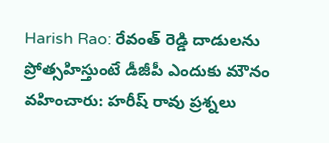Harish Rao: రేవంత్ రెడ్డి దాడులను ప్రోత్సహిస్తుంటే డీజీపీ ఎందుకు మౌనం వహించారు: హరీష్ రావు ప్రశ్నలు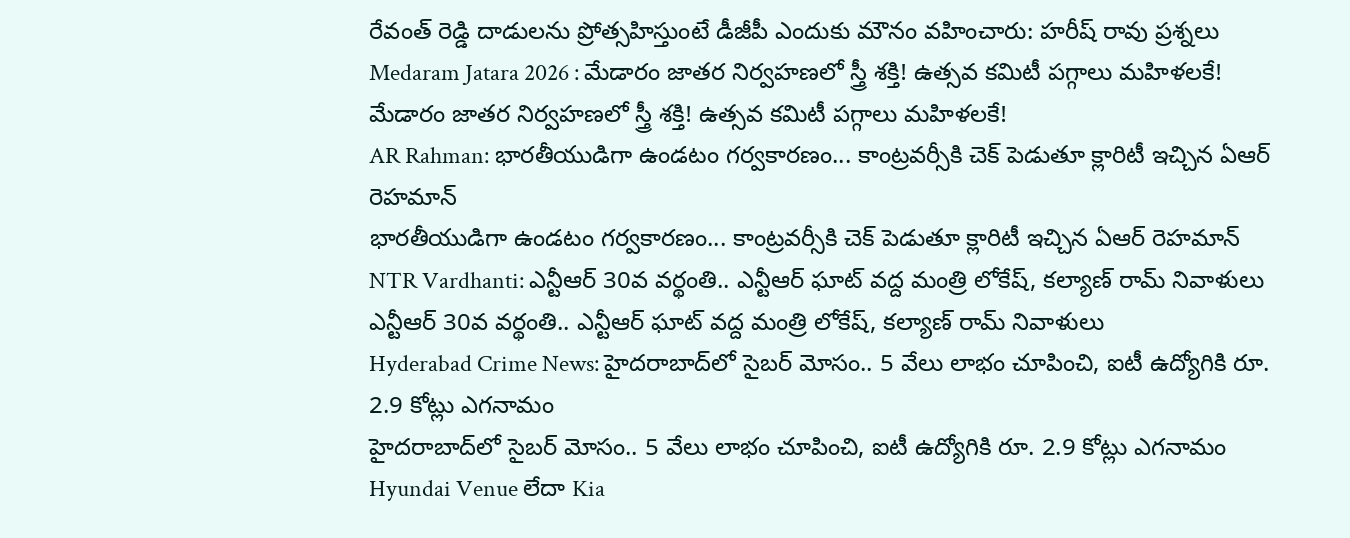రేవంత్ రెడ్డి దాడులను ప్రోత్సహిస్తుంటే డీజీపీ ఎందుకు మౌనం వహించారు: హరీష్ రావు ప్రశ్నలు
Medaram Jatara 2026 : మేడారం జాతర నిర్వహణలో స్త్రీ శక్తి! ఉత్సవ కమిటీ పగ్గాలు మహిళలకే!
మేడారం జాతర నిర్వహణలో స్త్రీ శక్తి! ఉత్సవ కమిటీ పగ్గాలు మహిళలకే!
AR Rahman: భారతీయుడిగా ఉండటం గర్వకారణం... కాంట్రవర్సీకి చెక్ పెడుతూ క్లారిటీ ఇచ్చిన ఏఆర్ రెహమాన్
భారతీయుడిగా ఉండటం గర్వకారణం... కాంట్రవర్సీకి చెక్ పెడుతూ క్లారిటీ ఇచ్చిన ఏఆర్ రెహమాన్
NTR Vardhanti: ఎన్టీఆర్ 30వ వర్థంతి.. ఎన్టీఆర్ ఘాట్ వద్ద మంత్రి లోకేష్, కల్యాణ్ రామ్ నివాళులు
ఎన్టీఆర్ 30వ వర్థంతి.. ఎన్టీఆర్ ఘాట్ వద్ద మంత్రి లోకేష్, కల్యాణ్ రామ్ నివాళులు
Hyderabad Crime News: హైదరాబాద్‌లో సైబర్ మోసం.. 5 వేలు లాభం చూపించి, ఐటీ ఉద్యోగికి రూ. 2.9 కోట్లు ఎగనామం
హైదరాబాద్‌లో సైబర్ మోసం.. 5 వేలు లాభం చూపించి, ఐటీ ఉద్యోగికి రూ. 2.9 కోట్లు ఎగనామం
Hyundai Venue లేదా Kia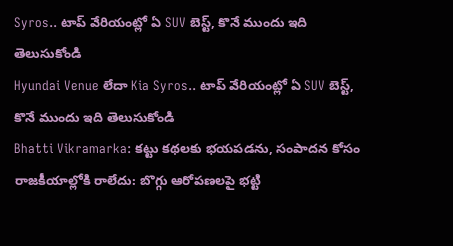Syros.. టాప్ వేరియంట్లో ఏ SUV బెస్ట్, కొనే ముందు ఇది తెలుసుకోండి
Hyundai Venue లేదా Kia Syros.. టాప్ వేరియంట్లో ఏ SUV బెస్ట్, కొనే ముందు ఇది తెలుసుకోండి
Bhatti Vikramarka: కట్టు కథలకు భయపడను, సంపాదన కోసం రాజకీయాల్లోకి రాలేదు: బొగ్గు ఆరోపణలపై భట్టి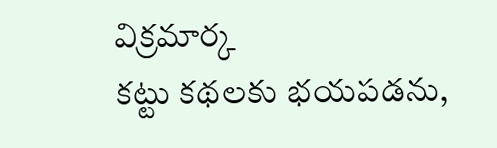విక్రమార్క
కట్టు కథలకు భయపడను,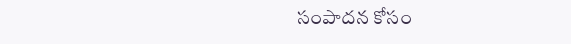సంపాదన కోసం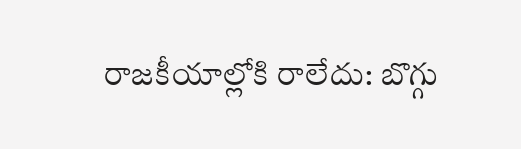రాజకీయాల్లోకి రాలేదు: బొగ్గు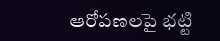ఆరోపణలపై భట్టి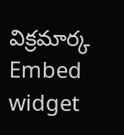విక్రమార్క
Embed widget